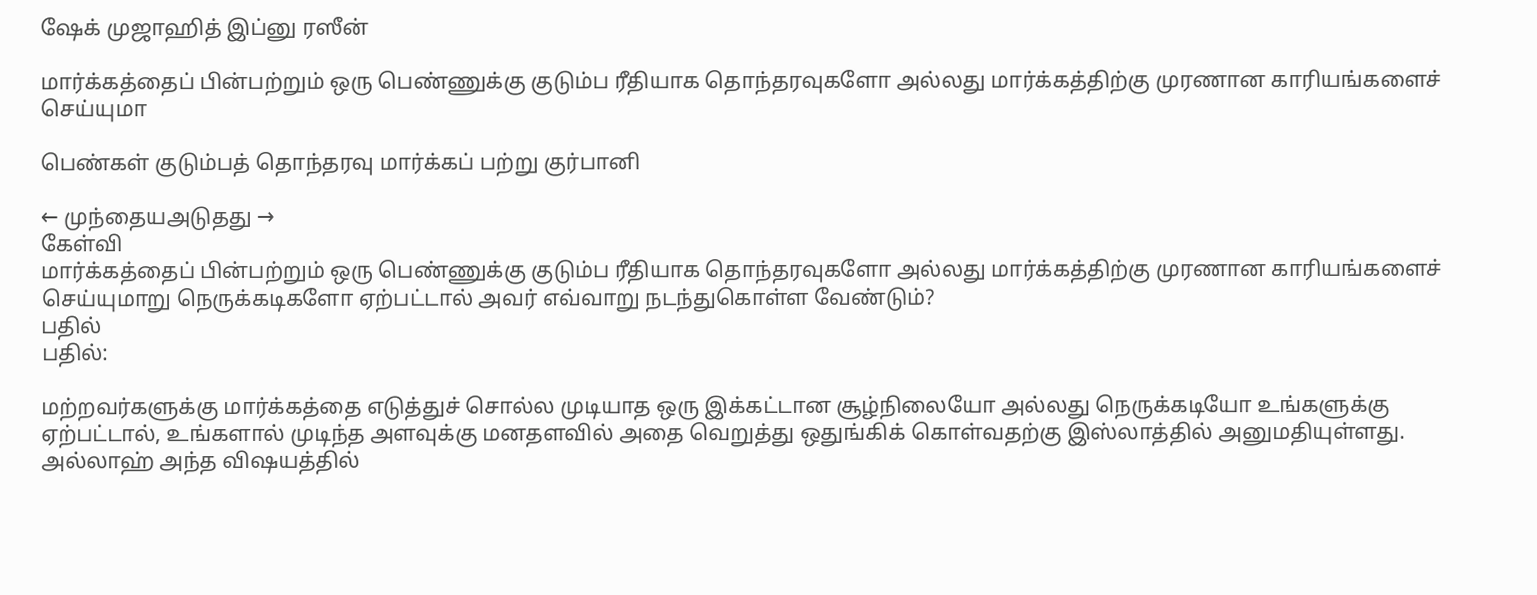ஷேக் முஜாஹித் இப்னு ரஸீன்

மார்க்கத்தைப் பின்பற்றும் ஒரு பெண்ணுக்கு குடும்ப ரீதியாக தொந்தரவுகளோ அல்லது மார்க்கத்திற்கு முரணான காரியங்களைச் செய்யுமா

பெண்கள் குடும்பத் தொந்தரவு மார்க்கப் பற்று குர்பானி

← முந்தையஅடுதது →
கேள்வி
மார்க்கத்தைப் பின்பற்றும் ஒரு பெண்ணுக்கு குடும்ப ரீதியாக தொந்தரவுகளோ அல்லது மார்க்கத்திற்கு முரணான காரியங்களைச் செய்யுமாறு நெருக்கடிகளோ ஏற்பட்டால் அவர் எவ்வாறு நடந்துகொள்ள வேண்டும்?
பதில்
பதில்:

மற்றவர்களுக்கு மார்க்கத்தை எடுத்துச் சொல்ல முடியாத ஒரு இக்கட்டான சூழ்நிலையோ அல்லது நெருக்கடியோ உங்களுக்கு ஏற்பட்டால், உங்களால் முடிந்த அளவுக்கு மனதளவில் அதை வெறுத்து ஒதுங்கிக் கொள்வதற்கு இஸ்லாத்தில் அனுமதியுள்ளது. அல்லாஹ் அந்த விஷயத்தில்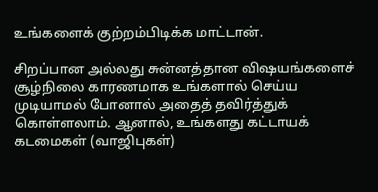உங்களைக் குற்றம்பிடிக்க மாட்டான்.

சிறப்பான அல்லது சுன்னத்தான விஷயங்களைச் சூழ்நிலை காரணமாக உங்களால் செய்ய முடியாமல் போனால் அதைத் தவிர்த்துக் கொள்ளலாம். ஆனால், உங்களது கட்டாயக் கடமைகள் (வாஜிபுகள்)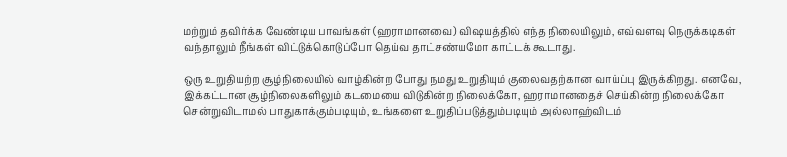மற்றும் தவிர்க்க வேண்டிய பாவங்கள் (ஹராமானவை) விஷயத்தில் எந்த நிலையிலும், எவ்வளவு நெருக்கடிகள் வந்தாலும் நீங்கள் விட்டுக்கொடுப்போ தெய்வ தாட்சண்யமோ காட்டக் கூடாது.

ஒரு உறுதியற்ற சூழ்நிலையில் வாழ்கின்ற போது நமது உறுதியும் குலைவதற்கான வாய்ப்பு இருக்கிறது. எனவே, இக்கட்டான சூழ்நிலைகளிலும் கடமையை விடுகின்ற நிலைக்கோ, ஹராமானதைச் செய்கின்ற நிலைக்கோ சென்றுவிடாமல் பாதுகாக்கும்படியும், உங்களை உறுதிப்படுத்தும்படியும் அல்லாஹ்விடம்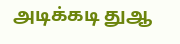அடிக்கடி துஆ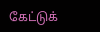கேட்டுக்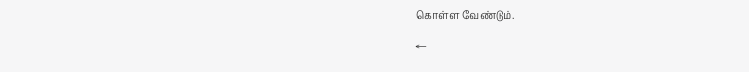கொள்ள வேண்டும்.

←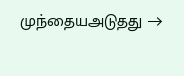முந்தையஅடுதது →